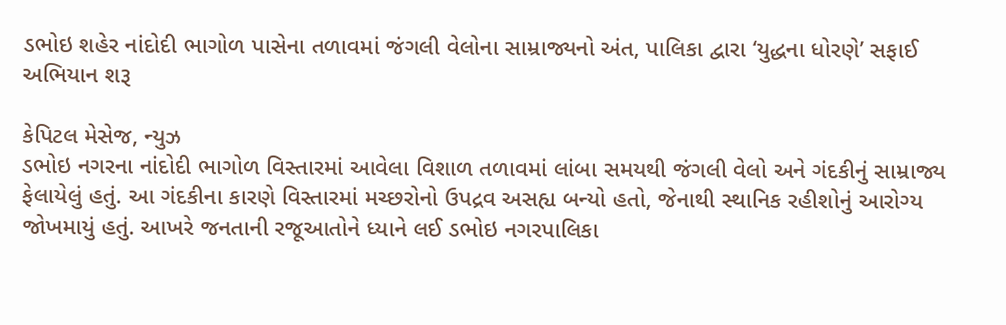ડભોઇ શહેર નાંદોદી ભાગોળ પાસેના તળાવમાં જંગલી વેલોના સામ્રાજ્યનો અંત, પાલિકા દ્વારા ‘યુદ્ધના ધોરણે’ સફાઈ અભિયાન શરૂ

કેપિટલ મેસેજ, ન્યુઝ
ડભોઇ નગરના નાંદોદી ભાગોળ વિસ્તારમાં આવેલા વિશાળ તળાવમાં લાંબા સમયથી જંગલી વેલો અને ગંદકીનું સામ્રાજ્ય ફેલાયેલું હતું. આ ગંદકીના કારણે વિસ્તારમાં મચ્છરોનો ઉપદ્રવ અસહ્ય બન્યો હતો, જેનાથી સ્થાનિક રહીશોનું આરોગ્ય જોખમાયું હતું. આખરે જનતાની રજૂઆતોને ધ્યાને લઈ ડભોઇ નગરપાલિકા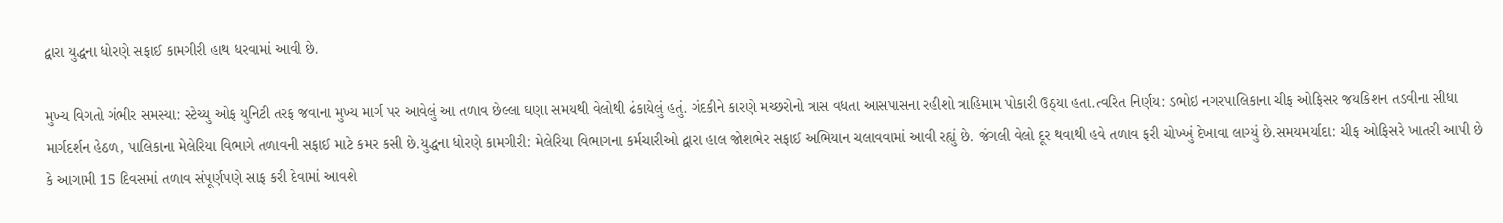દ્વારા યુદ્ધના ધોરણે સફાઈ કામગીરી હાથ ધરવામાં આવી છે.

મુખ્ય વિગતો ગંભીર સમસ્યા: સ્ટેચ્યુ ઓફ યુનિટી તરફ જવાના મુખ્ય માર્ગ પર આવેલું આ તળાવ છેલ્લા ઘણા સમયથી વેલોથી ઢંકાયેલું હતું. ગંદકીને કારણે મચ્છરોનો ત્રાસ વધતા આસપાસના રહીશો ત્રાહિમામ પોકારી ઉઠ્યા હતા.ત્વરિત નિર્ણય: ડભોઇ નગરપાલિકાના ચીફ ઓફિસર જયકિશન તડવીના સીધા માર્ગદર્શન હેઠળ, પાલિકાના મેલેરિયા વિભાગે તળાવની સફાઈ માટે કમર કસી છે.યુદ્ધના ધોરણે કામગીરી: મેલેરિયા વિભાગના કર્મચારીઓ દ્વારા હાલ જોશભેર સફાઈ અભિયાન ચલાવવામાં આવી રહ્યું છે. જંગલી વેલો દૂર થવાથી હવે તળાવ ફરી ચોખ્ખું દેખાવા લાગ્યું છે.સમયમર્યાદા: ચીફ ઓફિસરે ખાતરી આપી છે કે આગામી 15 દિવસમાં તળાવ સંપૂર્ણપણે સાફ કરી દેવામાં આવશે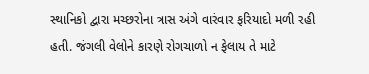સ્થાનિકો દ્વારા મચ્છરોના ત્રાસ અંગે વારંવાર ફરિયાદો મળી રહી હતી. જંગલી વેલોને કારણે રોગચાળો ન ફેલાય તે માટે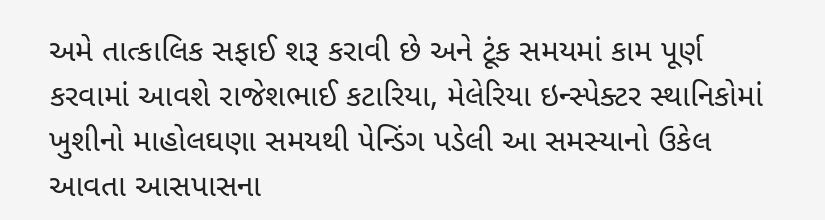અમે તાત્કાલિક સફાઈ શરૂ કરાવી છે અને ટૂંક સમયમાં કામ પૂર્ણ કરવામાં આવશે રાજેશભાઈ કટારિયા, મેલેરિયા ઇન્સ્પેક્ટર સ્થાનિકોમાં ખુશીનો માહોલઘણા સમયથી પેન્ડિંગ પડેલી આ સમસ્યાનો ઉકેલ આવતા આસપાસના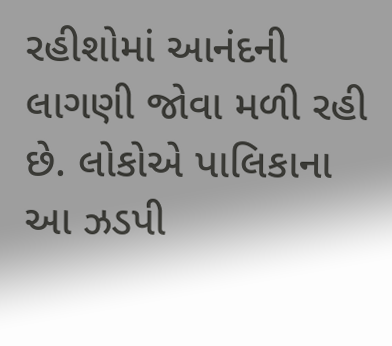રહીશોમાં આનંદની લાગણી જોવા મળી રહી છે. લોકોએ પાલિકાના આ ઝડપી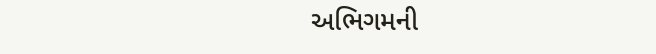અભિગમની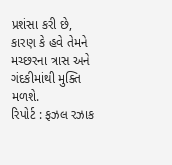પ્રશંસા કરી છે, કારણ કે હવે તેમને મચ્છરના ત્રાસ અને ગંદકીમાંથી મુક્તિ મળશે.
રિપોર્ટ : ફઝલ રઝાક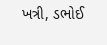ખત્રી, ડભોઈ